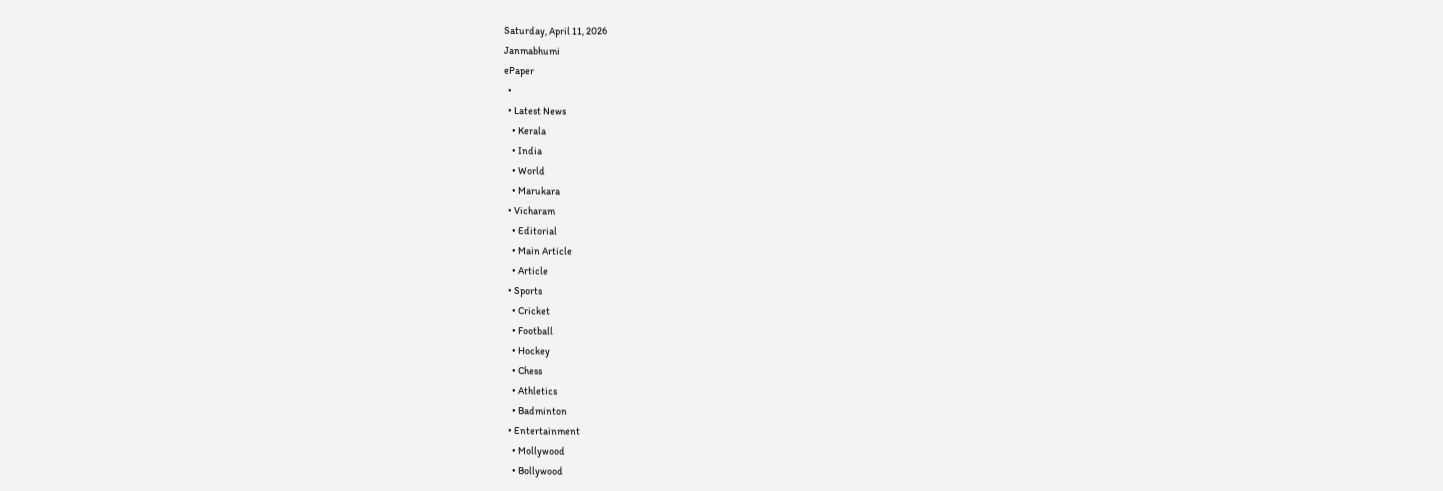Saturday, April 11, 2026
Janmabhumi
ePaper
  •
  • Latest News
    • Kerala
    • India
    • World
    • Marukara
  • Vicharam
    • Editorial
    • Main Article
    • Article
  • Sports
    • Cricket
    • Football
    • Hockey
    • Chess
    • Athletics
    • Badminton
  • Entertainment
    • Mollywood
    • Bollywood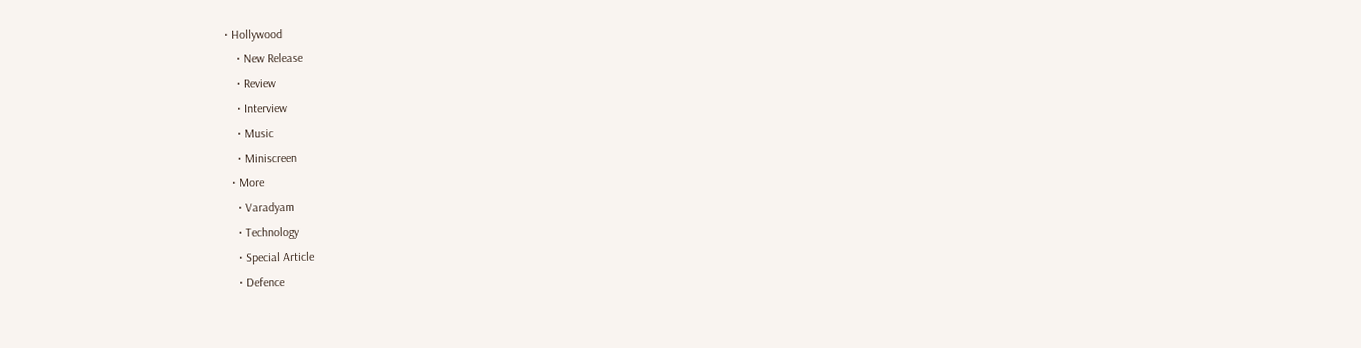• Hollywood
    • New Release
    • Review
    • Interview
    • Music
    • Miniscreen
  • More
    • Varadyam
    • Technology
    • Special Article
    • Defence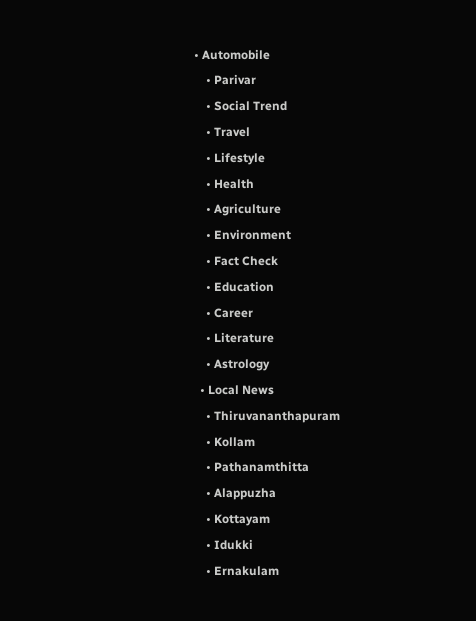• Automobile
    • Parivar
    • Social Trend
    • Travel
    • Lifestyle
    • Health
    • Agriculture
    • Environment
    • Fact Check
    • Education
    • Career
    • Literature
    • Astrology
  • Local News
    • Thiruvananthapuram
    • Kollam
    • Pathanamthitta
    • Alappuzha
    • Kottayam
    • Idukki
    • Ernakulam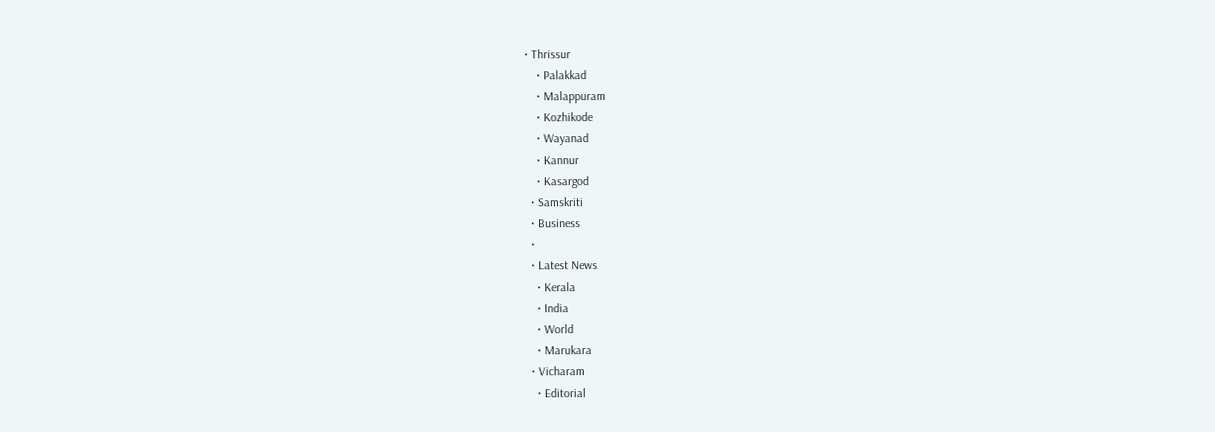• Thrissur
    • Palakkad
    • Malappuram
    • Kozhikode
    • Wayanad
    • Kannur
    • Kasargod
  • Samskriti
  • Business
  •
  • Latest News
    • Kerala
    • India
    • World
    • Marukara
  • Vicharam
    • Editorial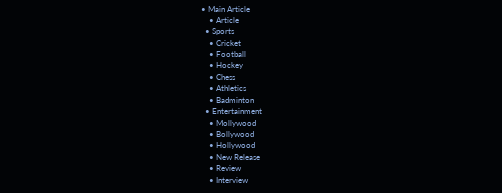• Main Article
    • Article
  • Sports
    • Cricket
    • Football
    • Hockey
    • Chess
    • Athletics
    • Badminton
  • Entertainment
    • Mollywood
    • Bollywood
    • Hollywood
    • New Release
    • Review
    • Interview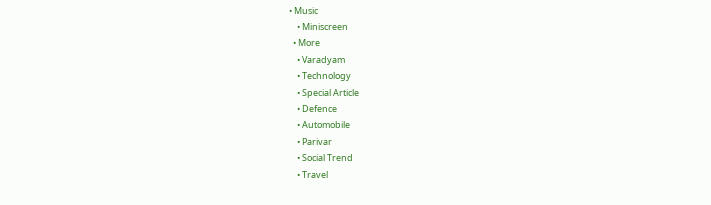• Music
    • Miniscreen
  • More
    • Varadyam
    • Technology
    • Special Article
    • Defence
    • Automobile
    • Parivar
    • Social Trend
    • Travel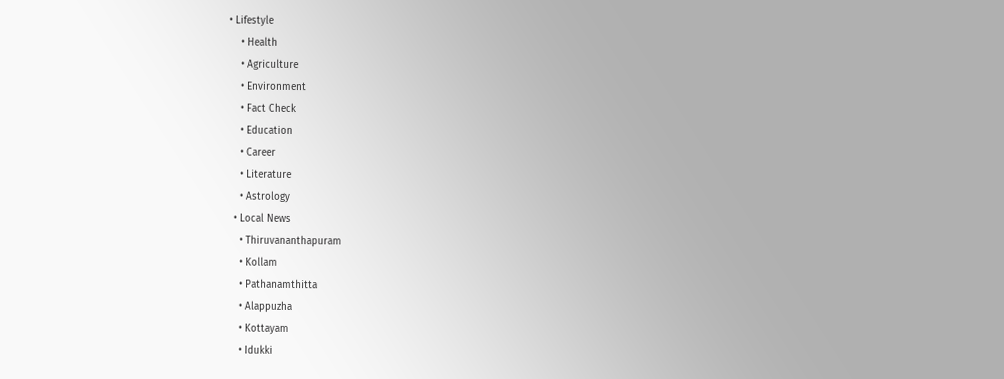• Lifestyle
    • Health
    • Agriculture
    • Environment
    • Fact Check
    • Education
    • Career
    • Literature
    • Astrology
  • Local News
    • Thiruvananthapuram
    • Kollam
    • Pathanamthitta
    • Alappuzha
    • Kottayam
    • Idukki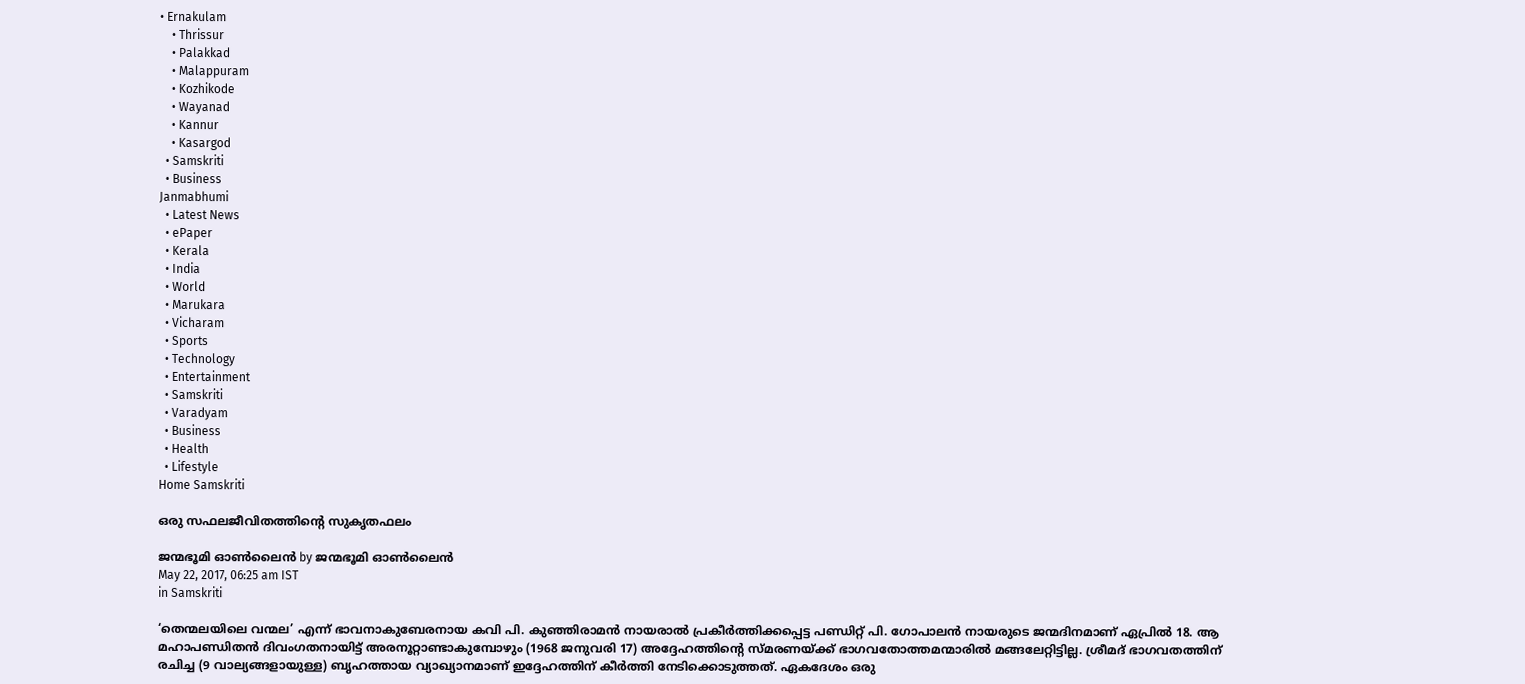• Ernakulam
    • Thrissur
    • Palakkad
    • Malappuram
    • Kozhikode
    • Wayanad
    • Kannur
    • Kasargod
  • Samskriti
  • Business
Janmabhumi
  • Latest News
  • ePaper
  • Kerala
  • India
  • World
  • Marukara
  • Vicharam
  • Sports
  • Technology
  • Entertainment
  • Samskriti
  • Varadyam
  • Business
  • Health
  • Lifestyle
Home Samskriti

ഒരു സഫലജീവിതത്തിന്റെ സുകൃതഫലം

ജന്മഭൂമി ഓണ്‍ലൈന്‍ by ജന്മഭൂമി ഓണ്‍ലൈന്‍
May 22, 2017, 06:25 am IST
in Samskriti

‘തെന്മലയിലെ വന്മല’ എന്ന് ഭാവനാകുബേരനായ കവി പി. കുഞ്ഞിരാമന്‍ നായരാല്‍ പ്രകീര്‍ത്തിക്കപ്പെട്ട പണ്ഡിറ്റ് പി. ഗോപാലന്‍ നായരുടെ ജന്മദിനമാണ് ഏപ്രില്‍ 18. ആ മഹാപണ്ഡിതന്‍ ദിവംഗതനായിട്ട് അരനൂറ്റാണ്ടാകുമ്പോഴും (1968 ജനുവരി 17) അദ്ദേഹത്തിന്റെ സ്മരണയ്‌ക്ക് ഭാഗവതോത്തമന്മാരില്‍ മങ്ങലേറ്റിട്ടില്ല. ശ്രീമദ് ഭാഗവതത്തിന് രചിച്ച (9 വാല്യങ്ങളായുള്ള) ബൃഹത്തായ വ്യാഖ്യാനമാണ് ഇദ്ദേഹത്തിന് കീര്‍ത്തി നേടിക്കൊടുത്തത്. ഏകദേശം ഒരു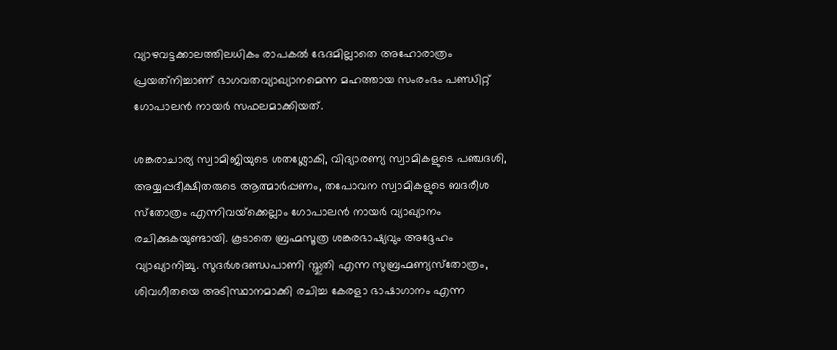വ്യാഴവട്ടക്കാലത്തിലധികം രാപകല്‍ ഭേദമില്ലാതെ അഹോരാത്രം പ്രയത്‌നിച്ചാണ് ഭാഗവതവ്യാഖ്യാനമെന്ന മഹത്തായ സംരംഭം പണ്ഡിറ്റ് ഗോപാലന്‍ നായര്‍ സഫലമാക്കിയത്.

ശങ്കരാചാര്യ സ്വാമിജിയുടെ ശതശ്ലോകി, വിദ്യാരണ്യ സ്വാമികളുടെ പഞ്ചദശി, അയ്യപ്പദീക്ഷിതരുടെ ആത്മാര്‍പ്പണം, തപോവന സ്വാമികളുടെ ബദരീശ സ്‌തോത്രം എന്നിവയ്‌ക്കെല്ലാം ഗോപാലന്‍ നായര്‍ വ്യാഖ്യാനം രചിക്കുകയുണ്ടായി. കൂടാതെ ബ്രഹ്മസൂത്ര ശങ്കരഭാഷ്യവും അദ്ദേഹം വ്യാഖ്യാനിച്ചു. സുദര്‍ശദണ്ഡപാണി സ്തുതി എന്ന സുബ്രഹ്മണ്യസ്‌തോത്രം, ശിവഗീതയെ അടിസ്ഥാനമാക്കി രചിച്ച കേരളാ ഭാഷാഗാനം എന്ന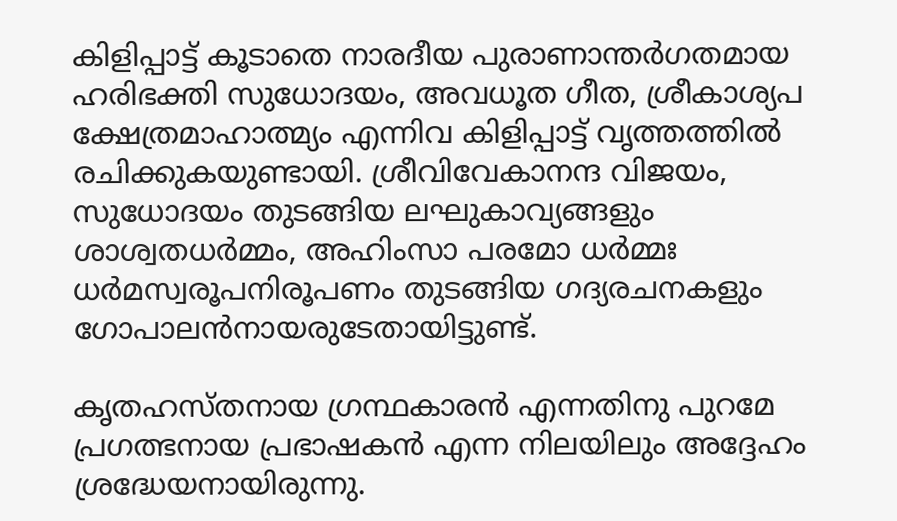കിളിപ്പാട്ട് കൂടാതെ നാരദീയ പുരാണാന്തര്‍ഗതമായ ഹരിഭക്തി സുധോദയം, അവധൂത ഗീത, ശ്രീകാശ്യപ ക്ഷേത്രമാഹാത്മ്യം എന്നിവ കിളിപ്പാട്ട് വൃത്തത്തില്‍ രചിക്കുകയുണ്ടായി. ശ്രീവിവേകാനന്ദ വിജയം, സുധോദയം തുടങ്ങിയ ലഘുകാവ്യങ്ങളും ശാശ്വതധര്‍മ്മം, അഹിംസാ പരമോ ധര്‍മ്മഃ ധര്‍മസ്വരൂപനിരൂപണം തുടങ്ങിയ ഗദ്യരചനകളും ഗോപാലന്‍നായരുടേതായിട്ടുണ്ട്.

കൃതഹസ്തനായ ഗ്രന്ഥകാരന്‍ എന്നതിനു പുറമേ പ്രഗത്ഭനായ പ്രഭാഷകന്‍ എന്ന നിലയിലും അദ്ദേഹം ശ്രദ്ധേയനായിരുന്നു.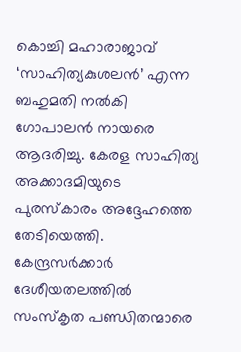കൊച്ചി മഹാരാജാവ് ‘സാഹിത്യകുശലന്‍’ എന്ന ബഹുമതി നല്‍കി ഗോപാലന്‍ നായരെ ആദരിച്ചു. കേരള സാഹിത്യ അക്കാദമിയുടെ പുരസ്‌കാരം അദ്ദേഹത്തെ തേടിയെത്തി. കേന്ദ്രസര്‍ക്കാര്‍ ദേശീയതലത്തില്‍ സംസ്‌കൃത പണ്ഡിതന്മാരെ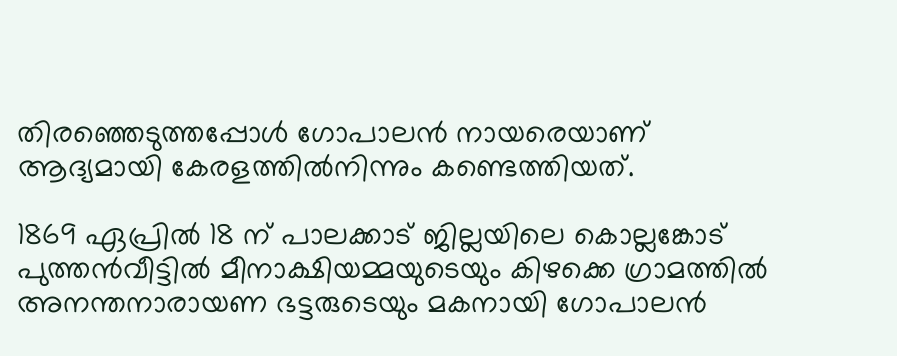തിരഞ്ഞെടുത്തപ്പോള്‍ ഗോപാലന്‍ നായരെയാണ് ആദ്യമായി കേരളത്തില്‍നിന്നും കണ്ടെത്തിയത്.

1869 ഏപ്രില്‍ 18 ന് പാലക്കാട് ജില്ലയിലെ കൊല്ലങ്കോട് പുത്തന്‍വീട്ടില്‍ മീനാക്ഷിയമ്മയുടെയും കിഴക്കെ ഗ്രാമത്തില്‍ അനന്തനാരായണ ഭട്ടരുടെയും മകനായി ഗോപാലന്‍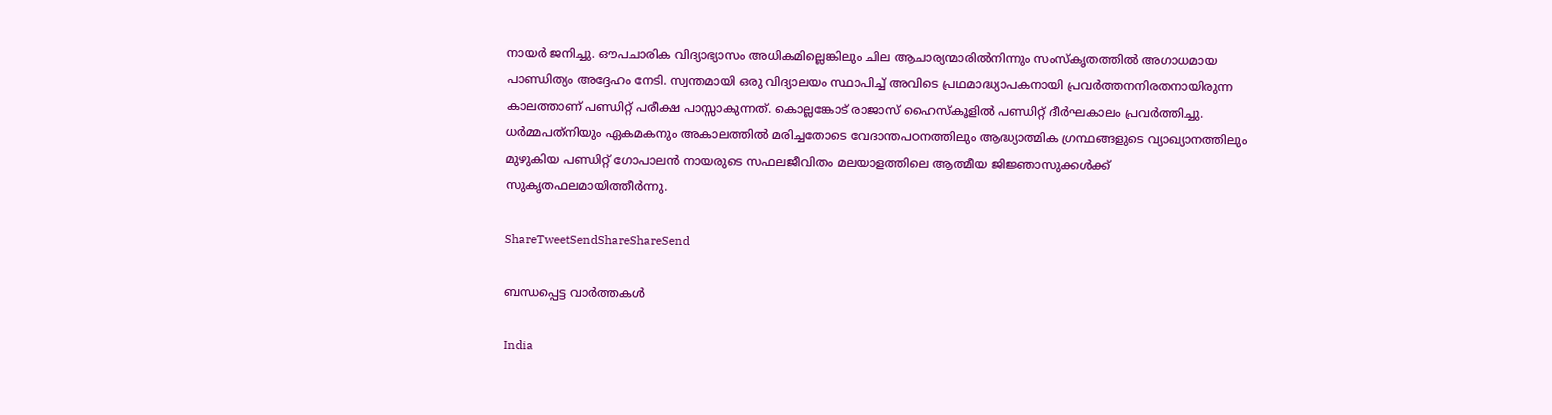നായര്‍ ജനിച്ചു. ഔപചാരിക വിദ്യാഭ്യാസം അധികമില്ലെങ്കിലും ചില ആചാര്യന്മാരില്‍നിന്നും സംസ്‌കൃതത്തില്‍ അഗാധമായ പാണ്ഡിത്യം അദ്ദേഹം നേടി. സ്വന്തമായി ഒരു വിദ്യാലയം സ്ഥാപിച്ച് അവിടെ പ്രഥമാദ്ധ്യാപകനായി പ്രവര്‍ത്തനനിരതനായിരുന്ന കാലത്താണ് പണ്ഡിറ്റ് പരീക്ഷ പാസ്സാകുന്നത്. കൊല്ലങ്കോട് രാജാസ് ഹൈസ്‌കൂളില്‍ പണ്ഡിറ്റ് ദീര്‍ഘകാലം പ്രവര്‍ത്തിച്ചു. ധര്‍മ്മപത്‌നിയും ഏകമകനും അകാലത്തില്‍ മരിച്ചതോടെ വേദാന്തപഠനത്തിലും ആദ്ധ്യാത്മിക ഗ്രന്ഥങ്ങളുടെ വ്യാഖ്യാനത്തിലും മുഴുകിയ പണ്ഡിറ്റ് ഗോപാലന്‍ നായരുടെ സഫലജീവിതം മലയാളത്തിലെ ആത്മീയ ജിജ്ഞാസുക്കള്‍ക്ക് സുകൃതഫലമായിത്തീര്‍ന്നു.

ShareTweetSendShareShareSend

ബന്ധപ്പെട്ട വാര്‍ത്തകള്‍

India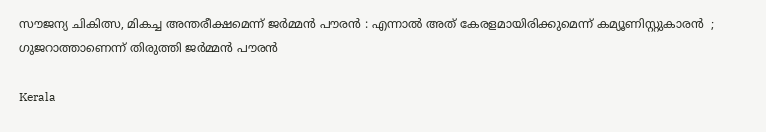സൗജന്യ ചികിത്സ, മികച്ച അന്തരീക്ഷമെന്ന് ജർമ്മൻ പൗരൻ : എന്നാൽ അത് കേരളമായിരിക്കുമെന്ന് കമ്യൂണിസ്റ്റുകാരൻ  ; ഗുജറാത്താണെന്ന് തിരുത്തി ജർമ്മൻ പൗരൻ

Kerala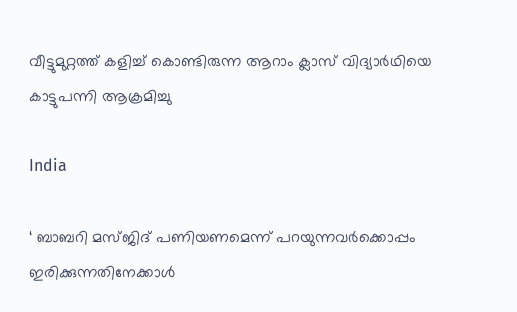വീട്ടുമുറ്റത്ത് കളിച്ച് കൊണ്ടിരുന്ന ആറാം ക്ലാസ് വിദ്യാര്‍ഥിയെ കാട്ടുപന്നി ആക്രമിച്ചു

India

‘ ബാബറി മസ്ജിദ് പണിയണമെന്ന് പറയുന്നവർക്കൊപ്പം ഇരിക്കുന്നതിനേക്കാൾ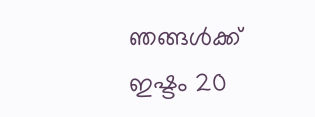ഞങ്ങൾക്ക് ഇഷ്ടം 20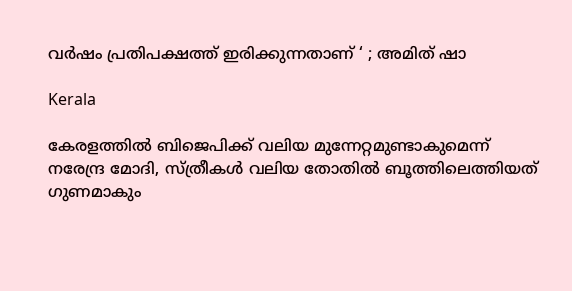വർഷം പ്രതിപക്ഷത്ത് ഇരിക്കുന്നതാണ് ‘ ; അമിത് ഷാ

Kerala

കേരളത്തില്‍ ബിജെപിക്ക് വലിയ മുന്നേറ്റമുണ്ടാകുമെന്ന് നരേന്ദ്ര മോദി, സ്ത്രീകള്‍ വലിയ തോതില്‍ ബൂത്തിലെത്തിയത് ഗുണമാകും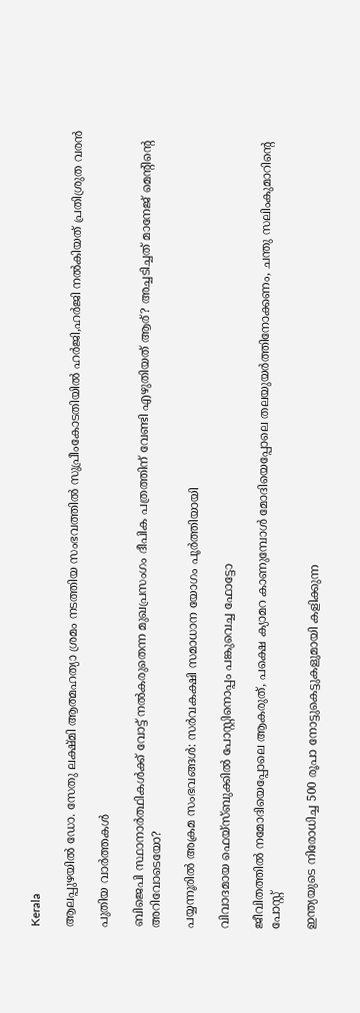Kerala

ആലപ്പുഴയില്‍ ഡോ. സേതു ലക്ഷ്മി ആത്മഹത്യാ ശ്രമം നടത്തിയ സംഭവത്തില്‍ സുപ്രീംകോടതിയില്‍ ഹര്‍ജി,ഹര്‍ജി നല്‍കിയത് പ്രതിശ്രുത വരന്‍

പുതിയ വാര്‍ത്തകള്‍

ബിജെപി സ്ഥാനാര്‍ത്ഥികള്‍ക്ക് വോട്ട് നല്‍കരുതെന്ന മുഖപ്രസംഗം ദീപിക പത്രത്തിന് വേണ്ടി എഴുതിയത് ആര്? അച്ചടിച്ചത് മാനേജ് മെന്‍റിന്റെ അറിവോടെയോ?

പയ്യന്നൂരില്‍ അക്രമ സംഭവങ്ങള്‍: സര്‍വകക്ഷി സമാധാന യോഗം പൂര്‍ത്തിയായി

വിവാദമായ ഫെയ്സ്ബുക്കില്‍ പോസ്റ്റിനൊപ്പം പങ്കുവെച്ച ഫോട്ടോ

ജീവിതത്തില്‍ നമോദിയെപ്പോലെ ആകരുത്, പക്ഷെ ക്യാമറ കാണുമ്പോള്‍ മോദിയെപ്പോലെ തലയുയര്‍ത്തിനോക്കണം, ചന്തു സലിംകുമാറിന്റെ പോസ്റ്റ്

ഇന്ത്യയുടെ നിരോധിച്ച 500 രൂപാ നോട്ടുകെട്ടുകളുമായി കളിക്കുന്ന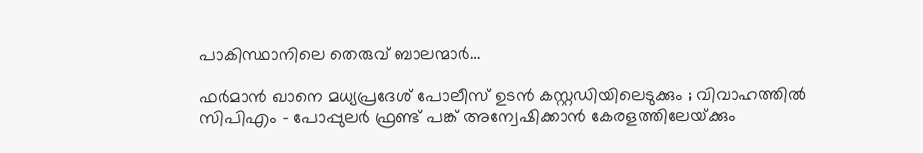പാകിസ്ഥാനിലെ തെരുവ് ബാലന്മാര്‍…

ഫർമാൻ ഖാനെ മധ്യപ്രദേശ് പോലീസ് ഉടൻ കസ്റ്റഡിയിലെടുക്കും ; വിവാഹത്തിൽ സിപിഎം – പോപ്പുലർ ഫ്രണ്ട് പങ്ക് അന്വേഷിക്കാൻ കേരളത്തിലേയ്‌ക്കും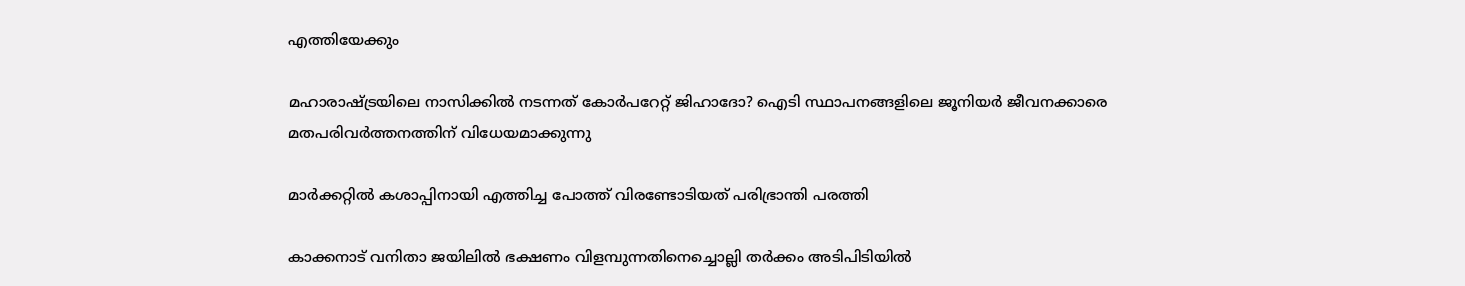എത്തിയേക്കും

മഹാരാഷ്‌ട്രയിലെ നാസിക്കില്‍ നടന്നത് കോര്‍പറേറ്റ് ജിഹാദോ? ഐടി സ്ഥാപനങ്ങളിലെ ജൂനിയർ ജീവനക്കാരെ മതപരിവര്‍ത്തനത്തിന് വിധേയമാക്കുന്നു

മാര്‍ക്കറ്റില്‍ കശാപ്പിനായി എത്തിച്ച പോത്ത് വിരണ്ടോടിയത് പരിഭ്രാന്തി പരത്തി

കാക്കനാട് വനിതാ ജയിലില്‍ ഭക്ഷണം വിളമ്പുന്നതിനെച്ചൊല്ലി തര്‍ക്കം അടിപിടിയില്‍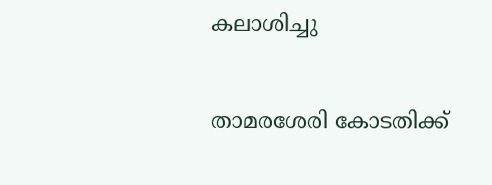കലാശിച്ചു

താമരശേരി കോടതിക്ക്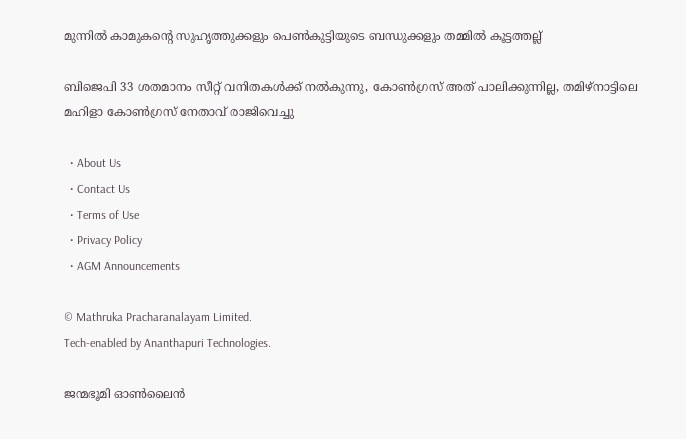മുന്നില്‍ കാമുകന്റെ സുഹൃത്തുക്കളും പെണ്‍കുട്ടിയുടെ ബന്ധുക്കളും തമ്മില്‍ കൂട്ടത്തല്ല്

ബിജെപി 33 ശതമാനം സീറ്റ് വനിതകള്‍ക്ക് നല്‍കുന്നു, കോണ്‍ഗ്രസ് അത് പാലിക്കുന്നില്ല, തമിഴ്നാട്ടിലെ മഹിളാ കോണ്‍ഗ്രസ് നേതാവ് രാജിവെച്ചു

  • About Us
  • Contact Us
  • Terms of Use
  • Privacy Policy
  • AGM Announcements

© Mathruka Pracharanalayam Limited.
Tech-enabled by Ananthapuri Technologies.

ജന്മഭൂമി ഓണ്‍ലൈന്‍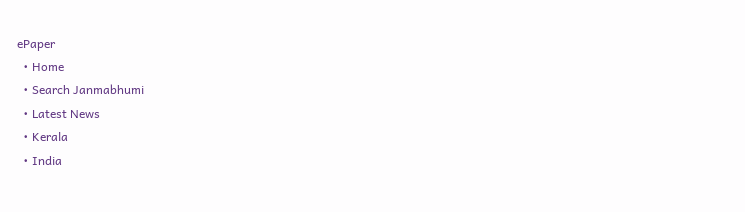ePaper
  • Home
  • Search Janmabhumi
  • Latest News
  • Kerala
  • India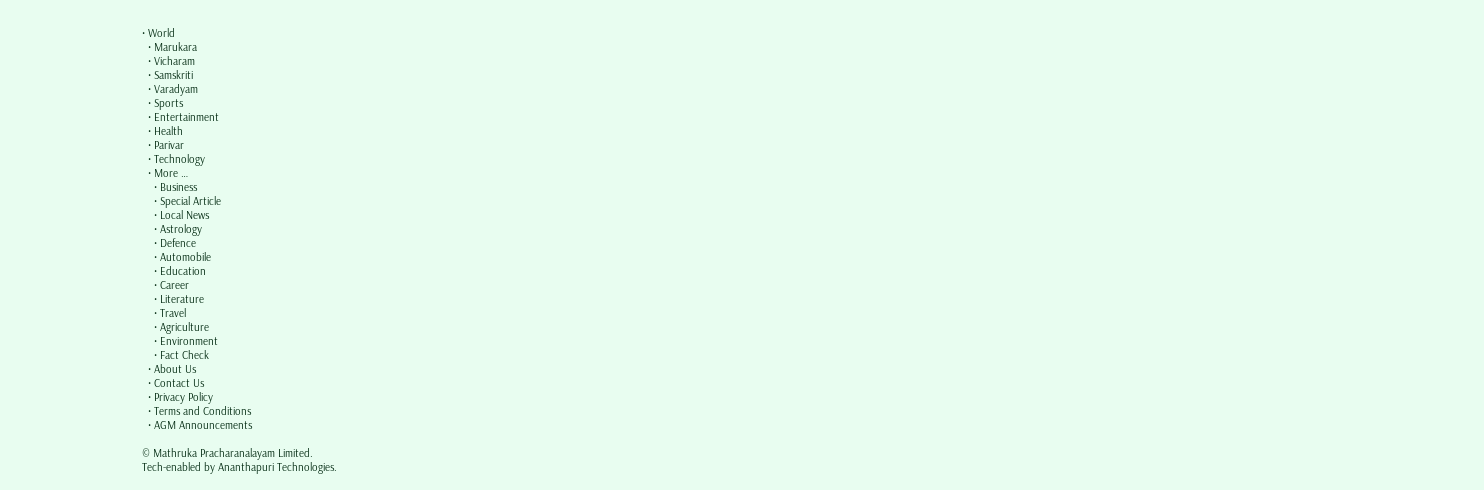• World
  • Marukara
  • Vicharam
  • Samskriti
  • Varadyam
  • Sports
  • Entertainment
  • Health
  • Parivar
  • Technology
  • More …
    • Business
    • Special Article
    • Local News
    • Astrology
    • Defence
    • Automobile
    • Education
    • Career
    • Literature
    • Travel
    • Agriculture
    • Environment
    • Fact Check
  • About Us
  • Contact Us
  • Privacy Policy
  • Terms and Conditions
  • AGM Announcements

© Mathruka Pracharanalayam Limited.
Tech-enabled by Ananthapuri Technologies.